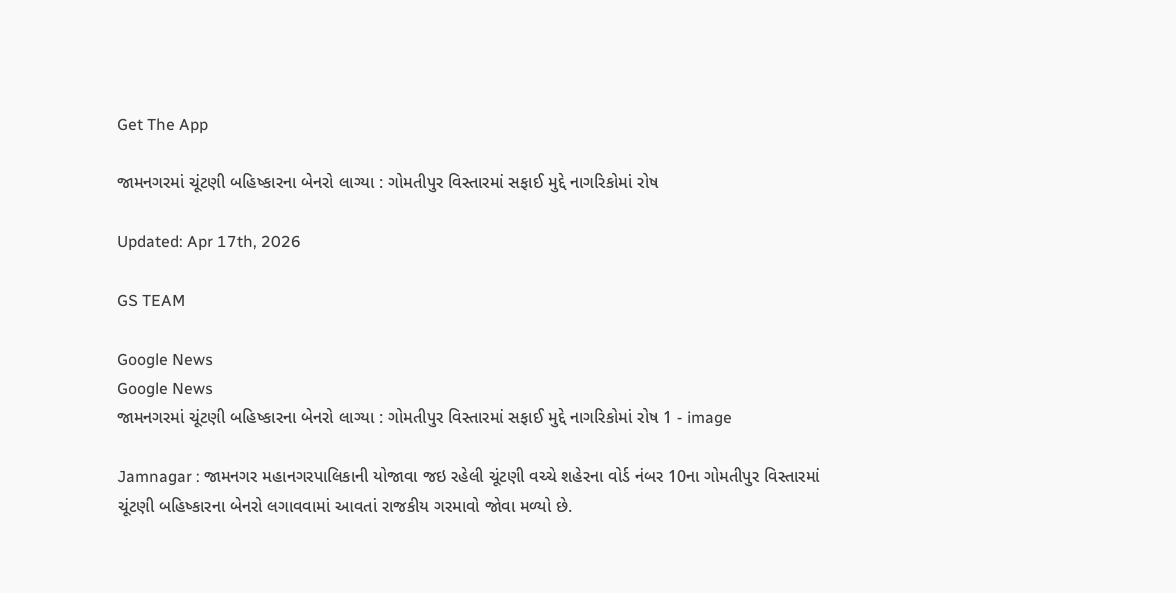Get The App

જામનગરમાં ચૂંટણી બહિષ્કારના બેનરો લાગ્યા : ગોમતીપુર વિસ્તારમાં સફાઈ મુદ્દે નાગરિકોમાં રોષ

Updated: Apr 17th, 2026

GS TEAM

Google News
Google News
જામનગરમાં ચૂંટણી બહિષ્કારના બેનરો લાગ્યા : ગોમતીપુર વિસ્તારમાં સફાઈ મુદ્દે નાગરિકોમાં રોષ 1 - image

Jamnagar : જામનગર મહાનગરપાલિકાની યોજાવા જઇ રહેલી ચૂંટણી વચ્ચે શહેરના વોર્ડ નંબર 10ના ગોમતીપુર વિસ્તારમાં ચૂંટણી બહિષ્કારના બેનરો લગાવવામાં આવતાં રાજકીય ગરમાવો જોવા મળ્યો છે.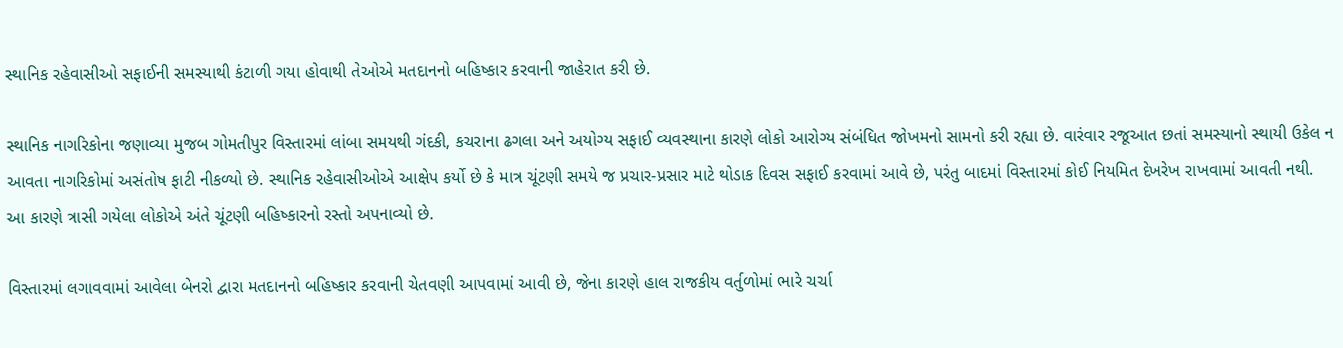સ્થાનિક રહેવાસીઓ સફાઈની સમસ્યાથી કંટાળી ગયા હોવાથી તેઓએ મતદાનનો બહિષ્કાર કરવાની જાહેરાત કરી છે.

સ્થાનિક નાગરિકોના જણાવ્યા મુજબ ગોમતીપુર વિસ્તારમાં લાંબા સમયથી ગંદકી, કચરાના ઢગલા અને અયોગ્ય સફાઈ વ્યવસ્થાના કારણે લોકો આરોગ્ય સંબંધિત જોખમનો સામનો કરી રહ્યા છે. વારંવાર રજૂઆત છતાં સમસ્યાનો સ્થાયી ઉકેલ ન આવતા નાગરિકોમાં અસંતોષ ફાટી નીકળ્યો છે. સ્થાનિક રહેવાસીઓએ આક્ષેપ કર્યો છે કે માત્ર ચૂંટણી સમયે જ પ્રચાર-પ્રસાર માટે થોડાક દિવસ સફાઈ કરવામાં આવે છે, પરંતુ બાદમાં વિસ્તારમાં કોઈ નિયમિત દેખરેખ રાખવામાં આવતી નથી. આ કારણે ત્રાસી ગયેલા લોકોએ અંતે ચૂંટણી બહિષ્કારનો રસ્તો અપનાવ્યો છે.

વિસ્તારમાં લગાવવામાં આવેલા બેનરો દ્વારા મતદાનનો બહિષ્કાર કરવાની ચેતવણી આપવામાં આવી છે, જેના કારણે હાલ રાજકીય વર્તુળોમાં ભારે ચર્ચા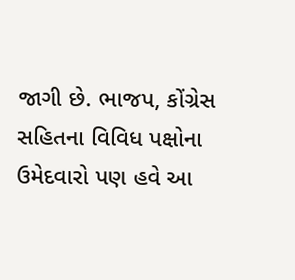જાગી છે. ભાજપ, કોંગ્રેસ સહિતના વિવિધ પક્ષોના ઉમેદવારો પણ હવે આ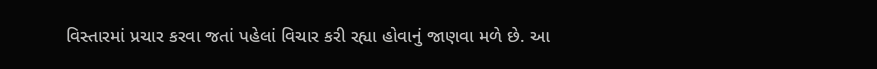વિસ્તારમાં પ્રચાર કરવા જતાં પહેલાં વિચાર કરી રહ્યા હોવાનું જાણવા મળે છે. આ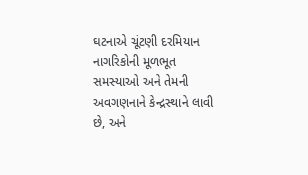ઘટનાએ ચૂંટણી દરમિયાન નાગરિકોની મૂળભૂત સમસ્યાઓ અને તેમની અવગણનાને કેન્દ્રસ્થાને લાવી છે, અને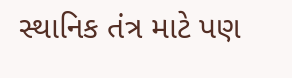સ્થાનિક તંત્ર માટે પણ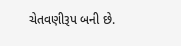ચેતવણીરૂપ બની છે.